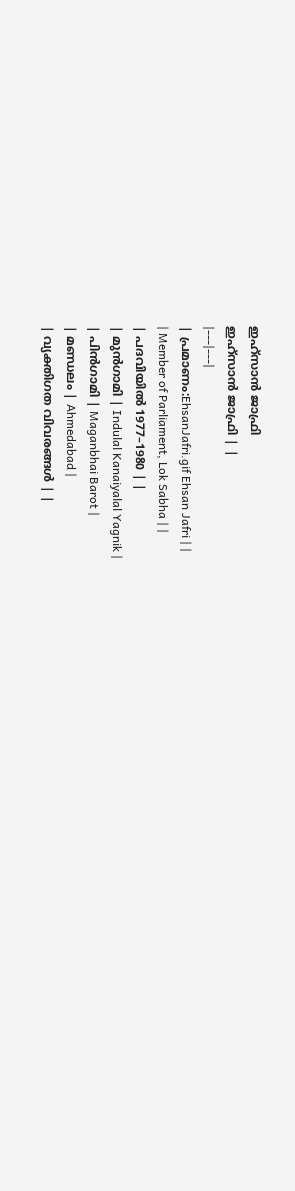ഇഹ്സാൻ ജാഫ്രി
ഇഹ്സാൻ ജാഫ്രി | |
|---|---|
| പ്രമാണം:EhsanJafri.gif Ehsan Jafri | |
| Member of Parliament, Lok Sabha | |
| പദവിയിൽ 1977–1980 | |
| മുൻഗാമി | Indulal Kanaiyalal Yagnik |
| പിൻഗാമി | Maganbhai Barot |
| മണ്ഡലം | Ahmedabad |
| വ്യക്തിഗത വിവരങ്ങൾ | |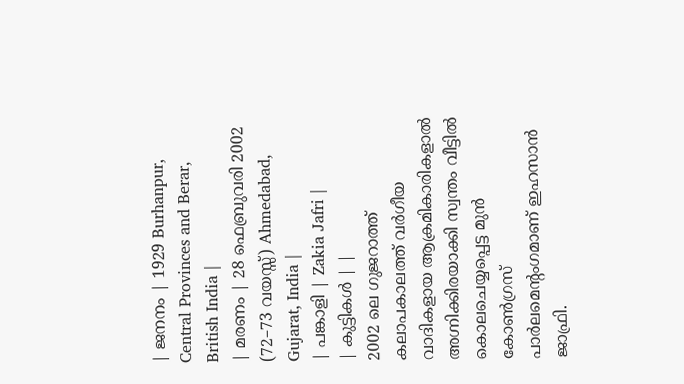| ജനനം | 1929 Burhanpur, Central Provinces and Berar, British India |
| മരണം | 28 ഫെബ്രുവരി 2002 (72–73 വയസ്സ്) Ahmedabad, Gujarat, India |
| പങ്കാളി | Zakia Jafri |
| കുട്ടികൾ | |
2002 ലെ ഗുജറാത്ത് കലാപകാലത്ത് വർഗീയ വാദികളായ ആക്രമികാരികളാൽ അഗ്നിക്കിരയാക്കി സ്വന്തം വീട്ടിൽ കൊലചെയ്യപ്പെട്ട മുൻ കോൺഗ്രസ് പാർലമെന്റംഗമാണ് ഇഹസാൻ ജാഫ്രി.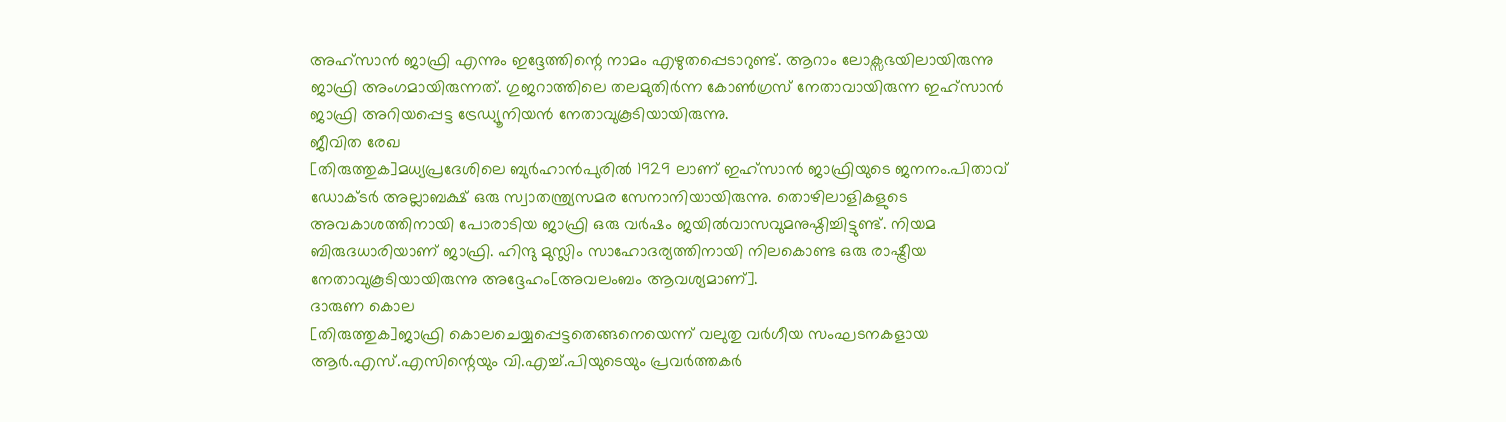അഹ്സാൻ ജാഫ്രി എന്നും ഇദ്ദേത്തിന്റെ നാമം എഴുതപ്പെടാറുണ്ട്. ആറാം ലോക്സഭയിലായിരുന്നു ജാഫ്രി അംഗമായിരുന്നത്. ഗുജറാത്തിലെ തലമുതിർന്ന കോൺഗ്രസ് നേതാവായിരുന്ന ഇഹ്സാൻ ജാഫ്രി അറിയപ്പെട്ട ട്രേഡ്യൂനിയൻ നേതാവുകൂടിയായിരുന്നു.
ജീവിത രേഖ
[തിരുത്തുക]മധ്യപ്രദേശിലെ ബുർഹാൻപുരിൽ 1929 ലാണ് ഇഹ്സാൻ ജാഫ്രിയുടെ ജനനം.പിതാവ് ഡോക്ടർ അല്ലാബക്ഷ് ഒരു സ്വാതന്ത്ര്യസമര സേനാനിയായിരുന്നു. തൊഴിലാളികളുടെ അവകാശത്തിനായി പോരാടിയ ജാഫ്രി ഒരു വർഷം ജയിൽവാസവുമനുഷ്ഠിച്ചിട്ടുണ്ട്. നിയമ ബിരുദധാരിയാണ് ജാഫ്രി. ഹിന്ദു മുസ്ലിം സാഹോദര്യത്തിനായി നിലകൊണ്ട ഒരു രാഷ്ട്രീയ നേതാവുകൂടിയായിരുന്നു അദ്ദേഹം[അവലംബം ആവശ്യമാണ്].
ദാരുണ കൊല
[തിരുത്തുക]ജാഫ്രി കൊലചെയ്യപ്പെട്ടതെങ്ങനെയെന്ന് വലുതു വർഗീയ സംഘടനകളായ ആർ.എസ്.എസിന്റെയും വി.എച്ച്.പിയുടെയും പ്രവർത്തകർ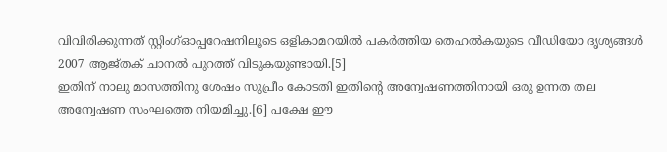വിവിരിക്കുന്നത് സ്റ്റിംഗ്ഓപ്പറേഷനിലൂടെ ഒളികാമറയിൽ പകർത്തിയ തെഹൽകയുടെ വീഡിയോ ദൃശ്യങ്ങൾ 2007 ആജ്തക് ചാനൽ പുറത്ത് വിടുകയുണ്ടായി.[5]
ഇതിന് നാലു മാസത്തിനു ശേഷം സുപ്രീം കോടതി ഇതിന്റെ അന്വേഷണത്തിനായി ഒരു ഉന്നത തല അന്വേഷണ സംഘത്തെ നിയമിച്ചു.[6] പക്ഷേ ഈ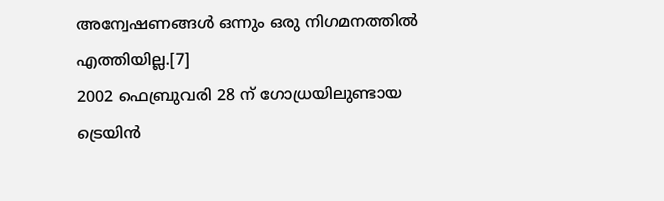അന്വേഷണങ്ങൾ ഒന്നും ഒരു നിഗമനത്തിൽ എത്തിയില്ല.[7]
2002 ഫെബ്രുവരി 28 ന് ഗോധ്രയിലുണ്ടായ ട്രെയിൻ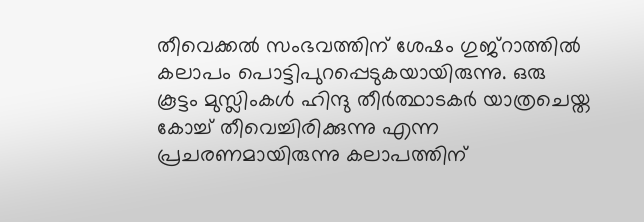തീവെക്കൽ സംഭവത്തിന് ശേഷം ഗുജ്റാത്തിൽ കലാപം പൊട്ടിപുറപ്പെടുകയായിരുന്നു. ഒരു കൂട്ടം മുസ്ലിംകൾ ഹിന്ദു തീർത്ഥാടകർ യാത്രചെയ്ത കോച്ച് തീവെച്ചിരിക്കുന്നു എന്ന പ്രചരണമായിരുന്നു കലാപത്തിന്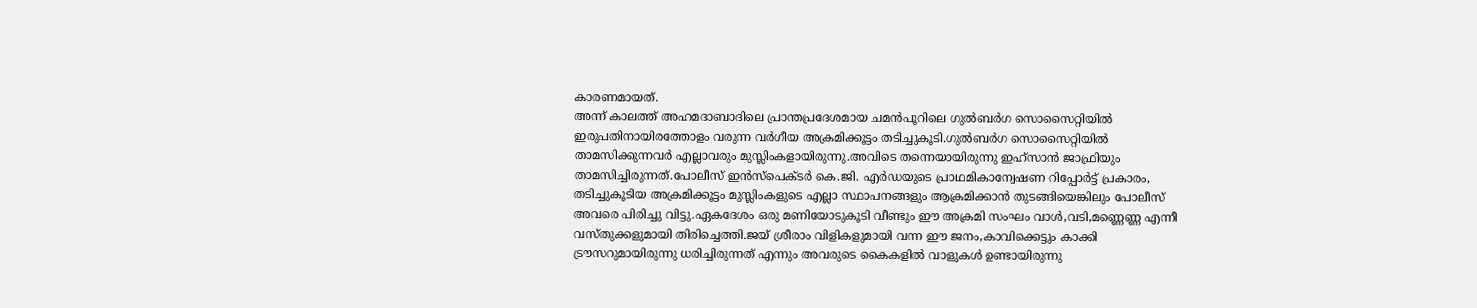കാരണമായത്.
അന്ന് കാലത്ത് അഹമദാബാദിലെ പ്രാന്തപ്രദേശമായ ചമൻപൂറിലെ ഗുൽബർഗ സൊസൈറ്റിയിൽ ഇരുപതിനായിരത്തോളം വരുന്ന വർഗീയ അക്രമിക്കൂട്ടം തടിച്ചുകൂടി.ഗുൽബർഗ സൊസൈറ്റിയിൽ താമസിക്കുന്നവർ എല്ലാവരും മുസ്ലിംകളായിരുന്നു.അവിടെ തന്നെയായിരുന്നു ഇഹ്സാൻ ജാഫ്രിയും താമസിച്ചിരുന്നത്.പോലീസ് ഇൻസ്പെക്ടർ കെ.ജി. എർഡയുടെ പ്രാഥമികാന്വേഷണ റിപ്പോർട്ട് പ്രകാരം, തടിച്ചുകൂടിയ അക്രമിക്കൂട്ടം മുസ്ലിംകളുടെ എല്ലാ സ്ഥാപനങ്ങളും ആക്രമിക്കാൻ തുടങ്ങിയെങ്കിലും പോലീസ് അവരെ പിരിച്ചു വിട്ടു.ഏകദേശം ഒരു മണിയോടുകൂടി വീണ്ടും ഈ അക്രമി സംഘം വാൾ,വടി,മണ്ണെണ്ണ എന്നീ വസ്തുക്കളുമായി തിരിച്ചെത്തി.ജയ് ശ്രീരാം വിളികളുമായി വന്ന ഈ ജനം,കാവിക്കെട്ടും കാക്കി ട്രൗസറുമായിരുന്നു ധരിച്ചിരുന്നത് എന്നും അവരുടെ കൈകളിൽ വാളുകൾ ഉണ്ടായിരുന്നു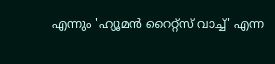എന്നും 'ഹ്യൂമൻ റൈറ്റ്സ് വാച്ച്' എന്ന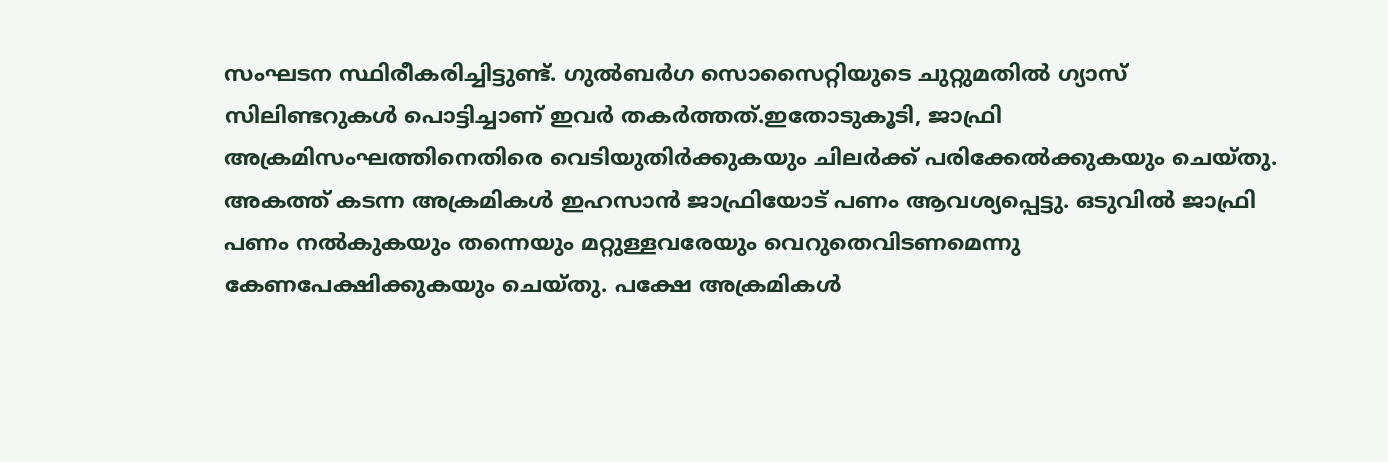സംഘടന സ്ഥിരീകരിച്ചിട്ടുണ്ട്. ഗുൽബർഗ സൊസൈറ്റിയുടെ ചുറ്റുമതിൽ ഗ്യാസ് സിലിണ്ടറുകൾ പൊട്ടിച്ചാണ് ഇവർ തകർത്തത്.ഇതോടുകൂടി, ജാഫ്രി അക്രമിസംഘത്തിനെതിരെ വെടിയുതിർക്കുകയും ചിലർക്ക് പരിക്കേൽക്കുകയും ചെയ്തു. അകത്ത് കടന്ന അക്രമികൾ ഇഹസാൻ ജാഫ്രിയോട് പണം ആവശ്യപ്പെട്ടു. ഒടുവിൽ ജാഫ്രി പണം നൽകുകയും തന്നെയും മറ്റുള്ളവരേയും വെറുതെവിടണമെന്നു കേണപേക്ഷിക്കുകയും ചെയ്തു. പക്ഷേ അക്രമികൾ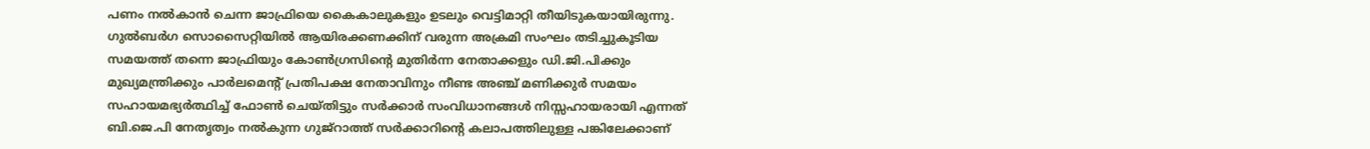പണം നൽകാൻ ചെന്ന ജാഫ്രിയെ കൈകാലുകളും ഉടലും വെട്ടിമാറ്റി തീയിടുകയായിരുന്നു.
ഗുൽബർഗ സൊസൈറ്റിയിൽ ആയിരക്കണക്കിന് വരുന്ന അക്രമി സംഘം തടിച്ചുകൂടിയ സമയത്ത് തന്നെ ജാഫ്രിയും കോൺഗ്രസിന്റെ മുതിർന്ന നേതാക്കളും ഡി.ജി.പിക്കും മുഖ്യമന്ത്രിക്കും പാർലമെന്റ് പ്രതിപക്ഷ നേതാവിനും നീണ്ട അഞ്ച് മണിക്കുർ സമയം സഹായമഭ്യർത്ഥിച്ച് ഫോൺ ചെയ്തിട്ടും സർക്കാർ സംവിധാനങ്ങൾ നിസ്സഹായരായി എന്നത് ബി.ജെ.പി നേതൃത്വം നൽകുന്ന ഗുജ്റാത്ത് സർക്കാറിന്റെ കലാപത്തിലുള്ള പങ്കിലേക്കാണ്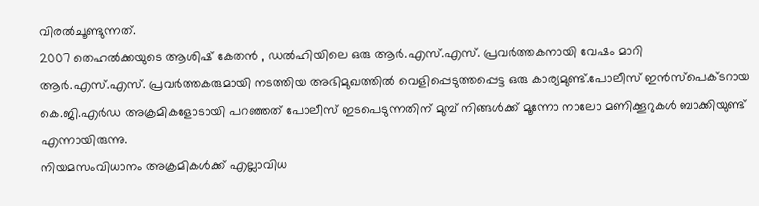വിരൽചൂണ്ടുന്നത്.
2007 തെഹൽക്കയുടെ ആശിഷ് കേതൻ , ഡൽഹിയിലെ ഒരു ആർ.എസ്.എസ്. പ്രവർത്തകനായി വേഷം മാറി ആർ.എസ്.എസ്. പ്രവർത്തകരുമായി നടത്തിയ അഭിമുഖത്തിൽ വെളിപ്പെടുത്തപ്പെട്ട ഒരു കാര്യമുണ്ട്.പോലീസ് ഇൻസ്പെക്ടറായ കെ.ജി.എർഡ അക്രമികളോടായി പറഞ്ഞത് പോലീസ് ഇടപെടുന്നതിന് മുമ്പ് നിങ്ങൾക്ക് മൂന്നോ നാലോ മണിക്കൂറുകൾ ബാക്കിയുണ്ട് എന്നായിരുന്നു.
നിയമസംവിധാനം അക്രമികൾക്ക് എല്ലാവിധ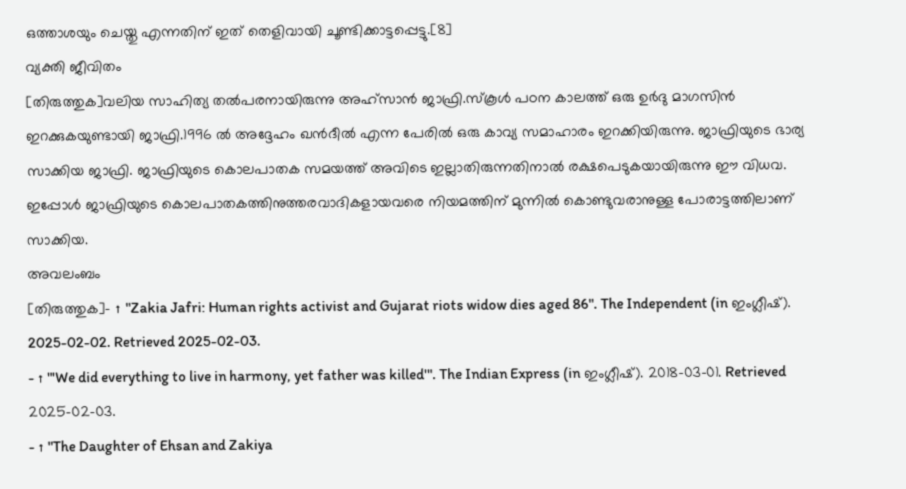ഒത്താശയും ചെയ്തു എന്നതിന് ഇത് തെളിവായി ചൂണ്ടിക്കാട്ടപ്പെട്ടു.[8]
വ്യക്തി ജീവിതം
[തിരുത്തുക]വലിയ സാഹിത്യ തൽപരനായിരുന്നു അഹ്സാൻ ജാഫ്രി.സ്കൂൾ പഠന കാലത്ത് ഒരു ഉർദു മാഗസിൻ ഇറക്കുകയുണ്ടായി ജാഫ്രി.1996 ൽ അദ്ദേഹം ഖൻദീൽ എന്ന പേരിൽ ഒരു കാവ്യ സമാഹാരം ഇറക്കിയിരുന്നു. ജാഫ്രിയുടെ ഭാര്യ സാക്കിയ ജാഫ്രി. ജാഫ്രിയുടെ കൊലപാതക സമയത്ത് അവിടെ ഇല്ലാതിരുന്നതിനാൽ രക്ഷപെടുകയായിരുന്നു ഈ വിധവ. ഇപ്പോൾ ജാഫ്രിയുടെ കൊലപാതകത്തിനുത്തരവാദികളായവരെ നിയമത്തിന് മുന്നിൽ കൊണ്ടുവരാനുള്ള പോരാട്ടത്തിലാണ് സാക്കിയ.
അവലംബം
[തിരുത്തുക]- ↑ "Zakia Jafri: Human rights activist and Gujarat riots widow dies aged 86". The Independent (in ഇംഗ്ലീഷ്). 2025-02-02. Retrieved 2025-02-03.
- ↑ "'We did everything to live in harmony, yet father was killed'". The Indian Express (in ഇംഗ്ലീഷ്). 2018-03-01. Retrieved 2025-02-03.
- ↑ "The Daughter of Ehsan and Zakiya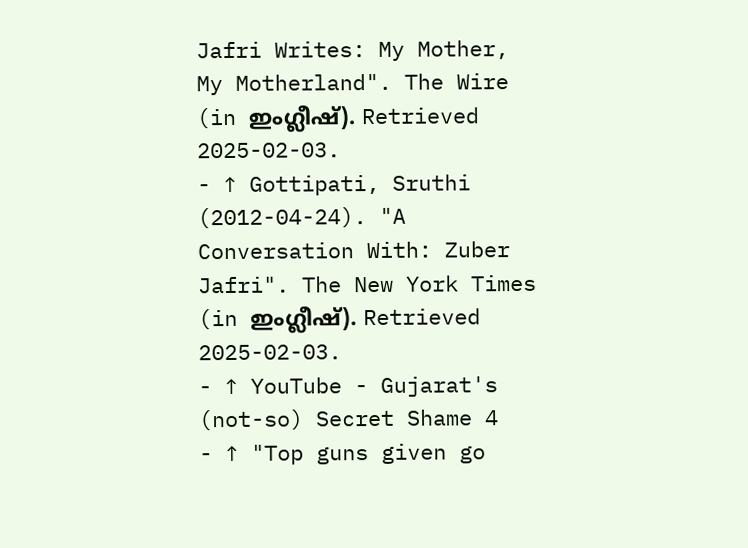Jafri Writes: My Mother, My Motherland". The Wire (in ഇംഗ്ലീഷ്). Retrieved 2025-02-03.
- ↑ Gottipati, Sruthi (2012-04-24). "A Conversation With: Zuber Jafri". The New York Times (in ഇംഗ്ലീഷ്). Retrieved 2025-02-03.
- ↑ YouTube - Gujarat's (not-so) Secret Shame 4
- ↑ "Top guns given go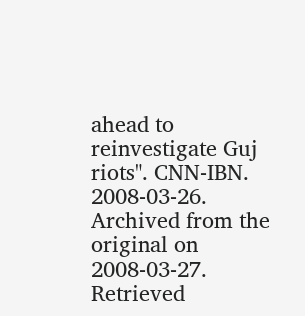ahead to reinvestigate Guj riots". CNN-IBN. 2008-03-26. Archived from the original on 2008-03-27. Retrieved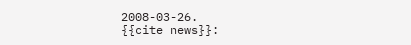2008-03-26.
{{cite news}}: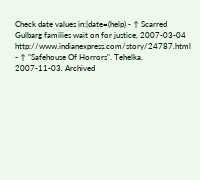Check date values in:|date=(help) - ↑ Scarred Gulbarg families wait on for justice, 2007-03-04 http://www.indianexpress.com/story/24787.html
- ↑ "Safehouse Of Horrors". Tehelka. 2007-11-03. Archived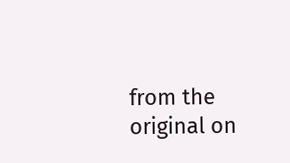from the original on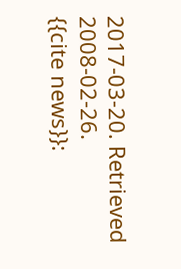2017-03-20. Retrieved 2008-02-26.
{{cite news}}: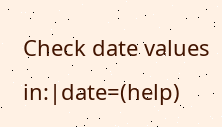Check date values in:|date=(help)